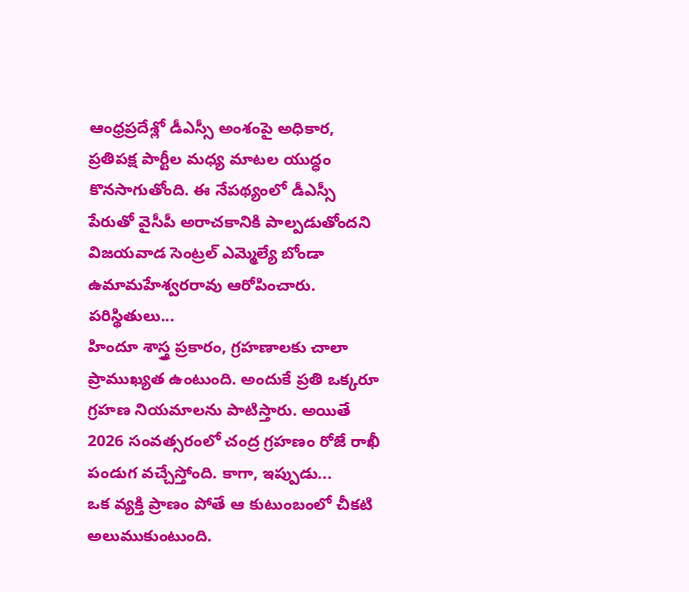ఆంధ్రప్రదేశ్లో డీఎస్సీ అంశంపై అధికార, ప్రతిపక్ష పార్టీల మధ్య మాటల యుద్ధం కొనసాగుతోంది. ఈ నేపథ్యంలో డీఎస్సీ పేరుతో వైసీపీ అరాచకానికి పాల్పడుతోందని విజయవాడ సెంట్రల్ ఎమ్మెల్యే బోండా ఉమామహేశ్వరరావు ఆరోపించారు. పరిస్థితులు...
హిందూ శాస్త్ర ప్రకారం, గ్రహణాలకు చాలా ప్రాముఖ్యత ఉంటుంది. అందుకే ప్రతి ఒక్కరూ గ్రహణ నియమాలను పాటిస్తారు. అయితే 2026 సంవత్సరంలో చంద్ర గ్రహణం రోజే రాఖీ పండుగ వచ్చేస్తోంది. కాగా, ఇప్పుడు...
ఒక వ్యక్తి ప్రాణం పోతే ఆ కుటుంబంలో చీకటి అలుముకుంటుంది.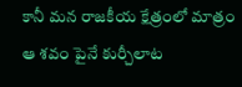కానీ మన రాజకీయ క్షేత్రంలో మాత్రం ఆ శవం పైనే కుర్చీలాట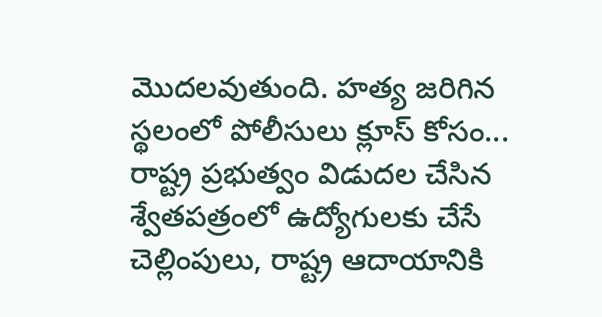మొదలవుతుంది. హత్య జరిగిన స్థలంలో పోలీసులు క్లూస్ కోసం...
రాష్ట్ర ప్రభుత్వం విడుదల చేసిన శ్వేతపత్రంలో ఉద్యోగులకు చేసే చెల్లింపులు, రాష్ట్ర ఆదాయానికి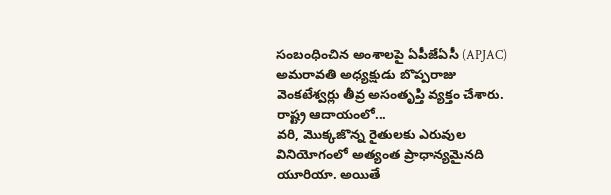సంబంధించిన అంశాలపై ఏపీజేఏసీ (APJAC) అమరావతి అధ్యక్షుడు బొప్పరాజు వెంకటేశ్వర్లు తీవ్ర అసంతృప్తి వ్యక్తం చేశారు. రాష్ట్ర ఆదాయంలో...
వరి, మొక్కజొన్న రైతులకు ఎరువుల వినియోగంలో అత్యంత ప్రాధాన్యమైనది యూరియా. అయితే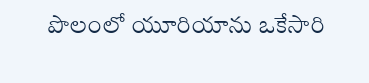పొలంలో యూరియాను ఒకేసారి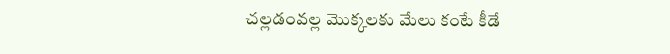చల్లడంవల్ల మొక్కలకు మేలు కంటే కీడే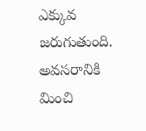ఎక్కువ జరుగుతుంది. అవసరానికి మించి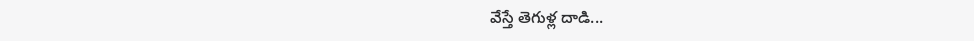వేస్తే తెగుళ్ల దాడి...